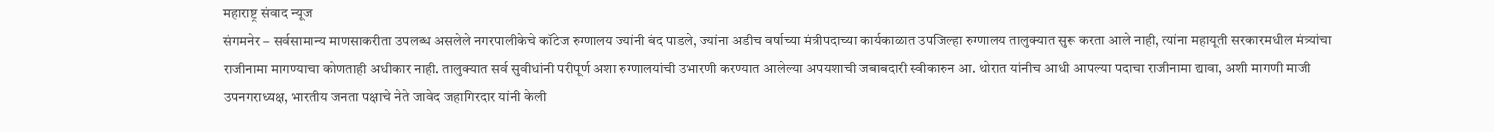महाराष्ट्र संवाद न्यूज
संगमनेर – सर्वसामान्य माणसाकरीता उपलब्ध असलेले नगरपालीकेचे कॉटेज रुग्णालय ज्यांनी बंद पाडले, ज्यांना अडीच वर्षाच्या मंत्रीपदाच्या कार्यकाळात उपजिल्हा रुग्णालय तालुक्यात सुरू करता आले नाही, त्यांना महायूती सरकारमधील मंत्र्यांचा राजीनामा मागण्याचा कोणताही अधीकार नाही. तालुक्यात सर्व सुवीधांनी परीपूर्ण अशा रुग्णालयांची उभारणी करण्यात आलेल्या अपयशाची जबाबदारी स्वीकारुन आ. थोरात यांनीच आधी आपल्या पदाचा राजीनामा द्यावा, अशी मागणी माजी उपनगराध्यक्ष, भारतीय जनता पक्षाचे नेते जावेद जहागिरदार यांनी केली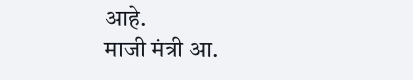आहे.
माजी मंत्री आ.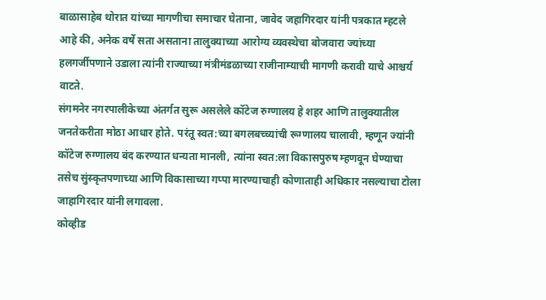बाळासाहेब थोरात यांच्या मागणीचा समाचार घेताना, जावेद जहागिरदार यांनी पत्रकात म्हटले आहे की, अनेक वर्षे सता असताना तालुक्याच्या आरोग्य व्यवस्थेचा बोजवारा ज्यांच्या हलगर्जीपणाने उडाला त्यांनी राज्याच्या मंत्रीमंडळाच्या राजीनाम्याची मागणी करावी याचे आश्चर्य वाटते.
संगमनेर नगरपालीकेच्या अंतर्गत सुरू असलेले कॉटेज रुग्णालय हे शहर आणि तालुक्यातील जनतेकरीता मोठा आधार होते. परंतू स्वत:च्या बगलबच्च्यांची रूग्णालय चालावी, म्हणून ज्यांनी कॉटेज रुग्णालय बंद करण्यात धन्यता मानली, त्यांना स्वत:ला विकासपुरुष म्हणवून घेण्याचा तसेच सुंस्कृतपणाच्या आणि विकासाच्या गप्पा मारण्याचाही कोणाताही अधिकार नसल्याचा टोला जाहागिरदार यांनी लगावला.
कोव्हीड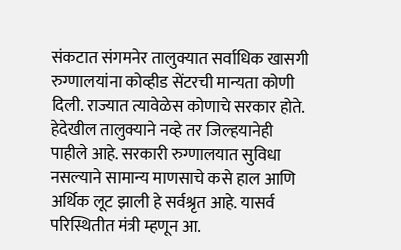संकटात संगमनेर तालुक्यात सर्वाधिक खासगी रुग्णालयांना कोव्हीड सेंटरची मान्यता कोणी दिली. राज्यात त्यावेळेस कोणाचे सरकार होते. हेदेखील तालुक्याने नव्हे तर जिल्हयानेही पाहीले आहे. सरकारी रुग्णालयात सुविधा नसल्याने सामान्य माणसाचे कसे हाल आणि अर्थिक लूट झाली हे सर्वश्रृत आहे. यासर्व परिस्थितीत मंत्री म्हणून आ.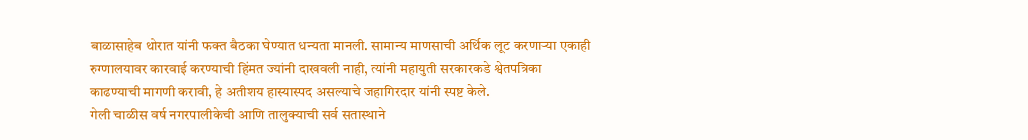बाळासाहेब थोरात यांनी फक्त बैठका घेण्यात धन्यता मानली. सामान्य माणसाची अर्थिक लूट करणाऱ्या एकाही रुग्णालयावर कारवाई करण्याची हिंमत ज्यांनी दाखवली नाही, त्यांनी महायुती सरकारकडे श्वेतपत्रिका काढण्याची मागणी करावी, हे अतीशय हास्यास्पद असल्याचे जहागिरदार यांनी स्पष्ट केले.
गेली चाळीस वर्ष नगरपालीकेची आणि तालुक्याची सर्व सतास्थाने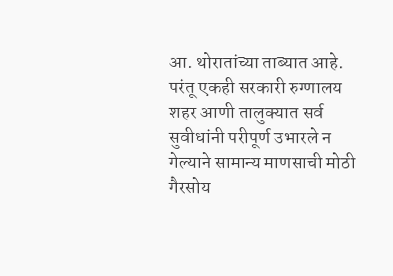आ. थोरातांच्या ताब्यात आहे. परंतू एकही सरकारी रुग्णालय शहर आणी तालुक्यात सर्व सुवीधांनी परीपूर्ण उभारले न गेल्याने सामान्य माणसाची मोठी गैरसोय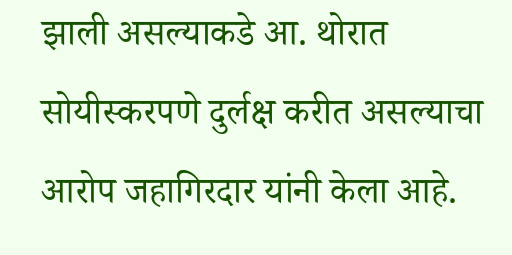झाली असल्याकडे आ. थोरात सोयीस्करपणे दुर्लक्ष करीत असल्याचा आरोप जहागिरदार यांनी केला आहे.